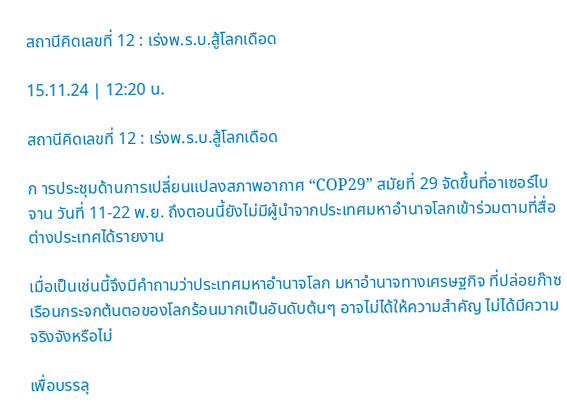สถานีคิดเลขที่ 12 : เร่งพ.ร.บ.สู้โลกเดือด

15.11.24 | 12:20 น.

สถานีคิดเลขที่ 12 : เร่งพ.ร.บ.สู้โลกเดือด

ก ารประชุมด้านการเปลี่ยนแปลงสภาพอากาศ “COP29” สมัยที่ 29 จัดขึ้นที่อาเซอร์ไบจาน วันที่ 11-22 พ.ย. ถึงตอนนี้ยังไม่มีผู้นำจากประเทศมหาอำนาจโลกเข้าร่วมตามที่สื่อต่างประเทศได้รายงาน

เมื่อเป็นเช่นนี้จึงมีคำถามว่าประเทศมหาอำนาจโลก มหาอำนาจทางเศรษฐกิจ ที่ปล่อยก๊าซเรือนกระจกต้นตอของโลกร้อนมากเป็นอันดับต้นๆ อาจไม่ได้ให้ความสำคัญ ไม่ได้มีความจริงจังหรือไม่

เพื่อบรรลุ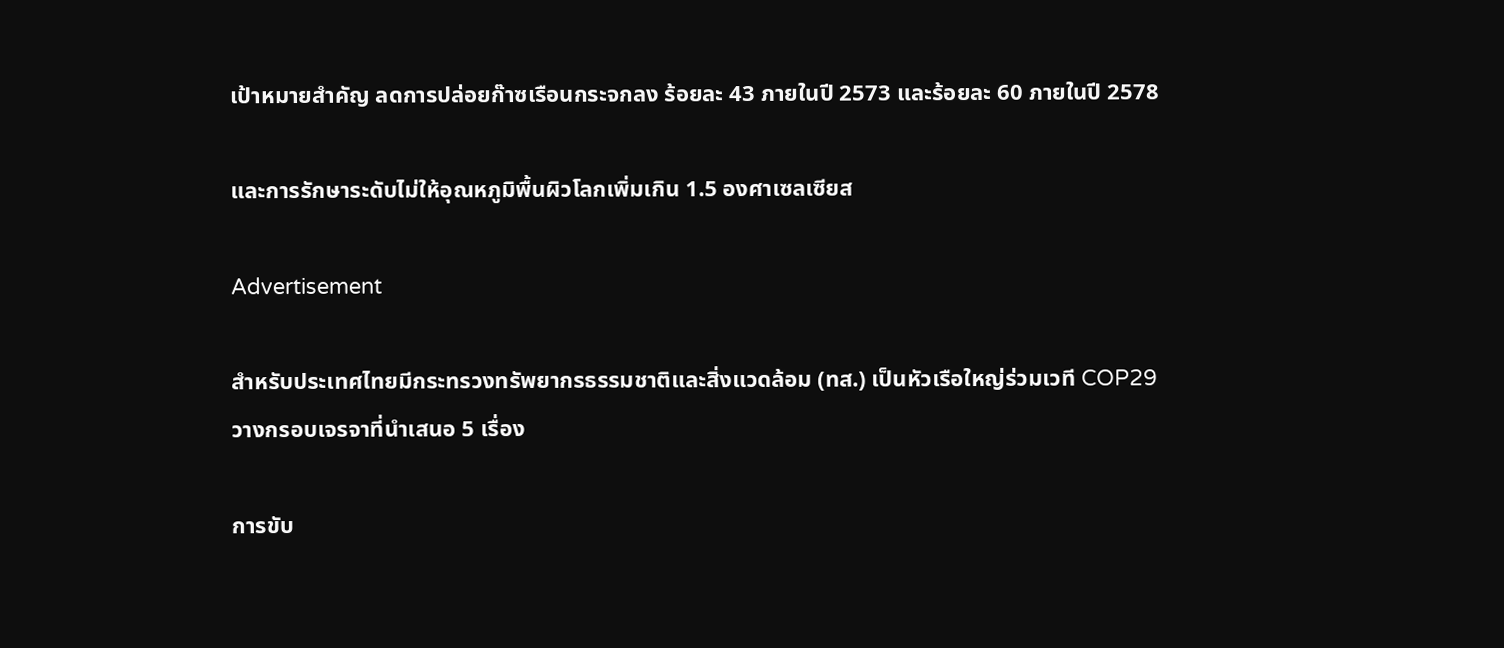เป้าหมายสำคัญ ลดการปล่อยก๊าซเรือนกระจกลง ร้อยละ 43 ภายในปี 2573 และร้อยละ 60 ภายในปี 2578

และการรักษาระดับไม่ให้อุณหภูมิพื้นผิวโลกเพิ่มเกิน 1.5 องศาเซลเซียส

Advertisement

สำหรับประเทศไทยมีกระทรวงทรัพยากรธรรมชาติและสิ่งแวดล้อม (ทส.) เป็นหัวเรือใหญ่ร่วมเวที COP29 วางกรอบเจรจาที่นำเสนอ 5 เรื่อง

การขับ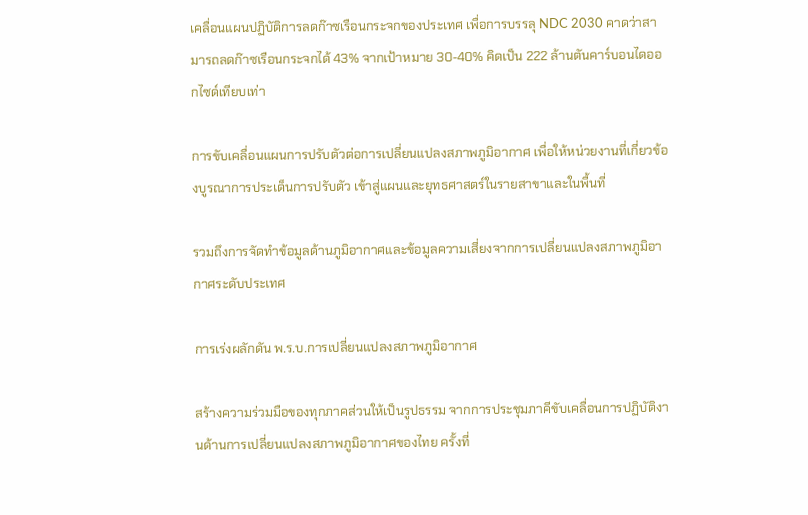เคลื่อนแผนปฏิบัติการลดก๊าซเรือนกระจกของประเทศ เพื่อการบรรลุ NDC 2030 คาดว่าสามารถลดก๊าซเรือนกระจกได้ 43% จากเป้าหมาย 30-40% คิดเป็น 222 ล้านตันคาร์บอนไดออกไซด์เทียบเท่า

การขับเคลื่อนแผนการปรับตัวต่อการเปลี่ยนแปลงสภาพภูมิอากาศ เพื่อให้หน่วยงานที่เกี่ยวข้องบูรณาการประเด็นการปรับตัว เข้าสู่แผนและยุทธศาสตร์ในรายสาขาและในพื้นที่

รวมถึงการจัดทำข้อมูลด้านภูมิอากาศและข้อมูลความเสี่ยงจากการเปลี่ยนแปลงสภาพภูมิอากาศระดับประเทศ

การเร่งผลักดัน พ.ร.บ.การเปลี่ยนแปลงสภาพภูมิอากาศ

สร้างความร่วมมือของทุกภาคส่วนให้เป็นรูปธรรม จากการประชุมภาคีขับเคลื่อนการปฏิบัติงานด้านการเปลี่ยนแปลงสภาพภูมิอากาศของไทย ครั้งที่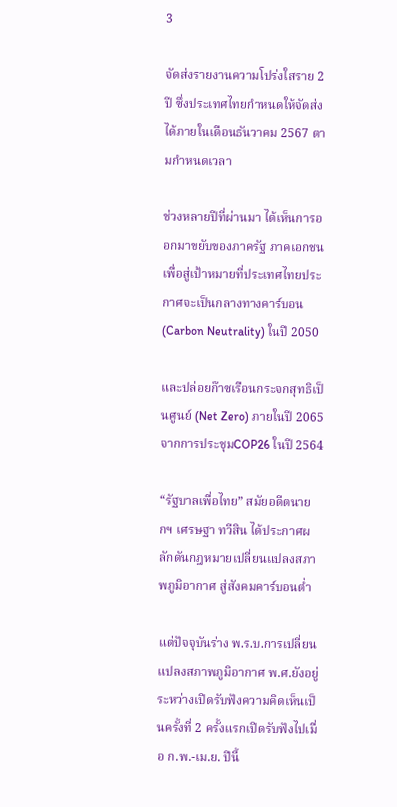3

จัดส่งรายงานความโปร่งใสราย 2 ปี ซึ่งประเทศไทยกำหนดให้จัดส่งได้ภายในเดือนธันวาคม 2567 ตามกำหนดเวลา

ช่วงหลายปีที่ผ่านมา ได้เห็นการออกมาขยับของภาครัฐ ภาคเอกชน เพื่อสู่เป้าหมายที่ประเทศไทยประกาศจะเป็นกลางทางคาร์บอน (Carbon Neutrality) ในปี 2050

และปล่อยก๊าซเรือนกระจกสุทธิเป็นศูนย์ (Net Zero) ภายในปี 2065 จากการประชุมCOP26 ในปี 2564

“รัฐบาลเพื่อไทย” สมัยอดีตนายกฯ เศรษฐา ทวีสิน ได้ประกาศผลักดันกฎหมายเปลี่ยนแปลงสภาพภูมิอากาศ สู่สังคมคาร์บอนต่ำ

แต่ปัจจุบันร่าง พ.ร.บ.การเปลี่ยนแปลงสภาพภูมิอากาศ พ.ศ.ยังอยู่ระหว่างเปิดรับฟังความคิดเห็นเป็นครั้งที่ 2 ครั้งแรกเปิดรับฟังไปเมื่อ ก.พ.-เม.ย. ปีนี้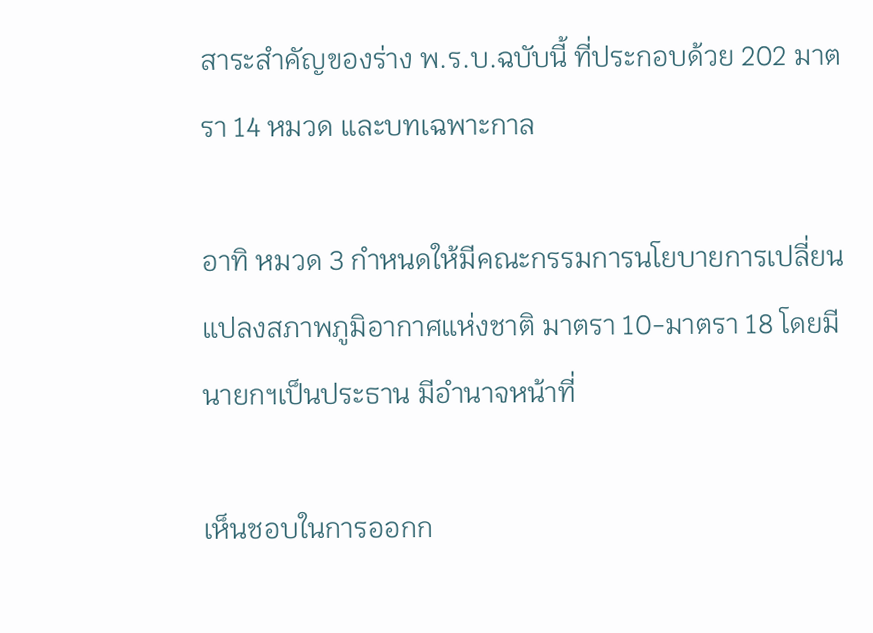สาระสำคัญของร่าง พ.ร.บ.ฉบับนี้ ที่ประกอบด้วย 202 มาตรา 14 หมวด และบทเฉพาะกาล

อาทิ หมวด 3 กำหนดให้มีคณะกรรมการนโยบายการเปลี่ยนแปลงสภาพภูมิอากาศแห่งชาติ มาตรา 10-มาตรา 18 โดยมีนายกฯเป็นประธาน มีอำนาจหน้าที่

เห็นชอบในการออกก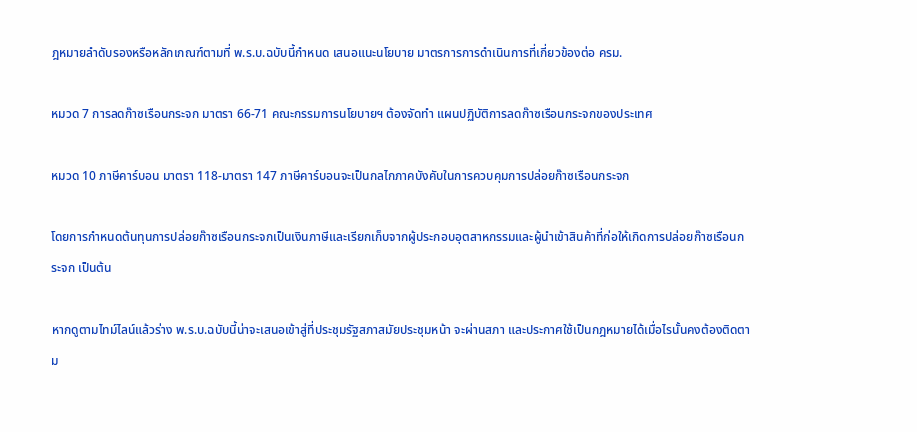ฎหมายลำดับรองหรือหลักเกณฑ์ตามที่ พ.ร.บ.ฉบับนี้กำหนด เสนอแนะนโยบาย มาตรการการดำเนินการที่เกี่ยวข้องต่อ ครม.

หมวด 7 การลดก๊าซเรือนกระจก มาตรา 66-71 คณะกรรมการนโยบายฯ ต้องจัดทำ แผนปฏิบัติการลดก๊าซเรือนกระจกของประเทศ

หมวด 10 ภาษีคาร์บอน มาตรา 118-มาตรา 147 ภาษีคาร์บอนจะเป็นกลไกภาคบังคับในการควบคุมการปล่อยก๊าซเรือนกระจก

โดยการกำหนดต้นทุนการปล่อยก๊าซเรือนกระจกเป็นเงินภาษีและเรียกเก็บจากผู้ประกอบอุตสาหกรรมและผู้นำเข้าสินค้าที่ก่อให้เกิดการปล่อยก๊าซเรือนกระจก เป็นต้น

หากดูตามไทม์ไลน์แล้วร่าง พ.ร.บ.ฉบับนี้น่าจะเสนอเข้าสู่ที่ประชุมรัฐสภาสมัยประชุมหน้า จะผ่านสภา และประกาศใช้เป็นกฎหมายได้เมื่อไรนั้นคงต้องติดตาม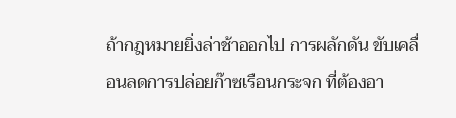ถ้ากฎหมายยิ่งล่าช้าออกไป การผลักดัน ขับเคลื่อนลดการปล่อยก๊าซเรือนกระจก ที่ต้องอา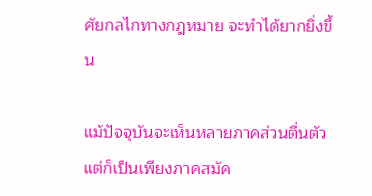ศัยกลไกทางกฎหมาย จะทำได้ยากยิ่งขึ้น

แม้ปัจจุบันจะเห็นหลายภาคส่วนตื่นตัวแต่ก็เป็นเพียงภาคสมัค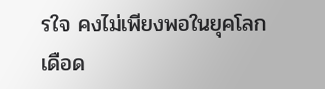รใจ คงไม่เพียงพอในยุคโลกเดือด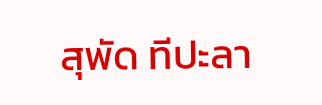สุพัด ทีปะลา